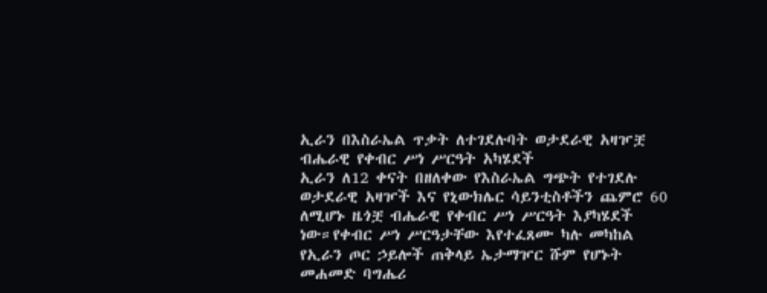ኢራን በእስራኤል ጥቃት ለተገደሉባት ወታደራዊ አዛዦቿ ብሔራዊ የቀብር ሥነ ሥርዓት አካሄደች
ኢራን ለ12 ቀናት በዘለቀው የእስራኤል ግጭት የተገደሉ ወታደራዊ አዛዦች እና የኒውክሌር ሳይንቲስቶችን ጨምሮ 60 ለሚሆኑ ዜጎቿ ብሔራዊ የቀብር ሥነ ሥርዓት እያካሄደች ነው።የቀብር ሥነ ሥርዓታቸው እየተፈጸሙ ካሉ መካከል የኢራን ጦር ኃይሎች ጠቅላይ ኤታማዦር ሹም የሆኑት መሐመድ ባግሔሪ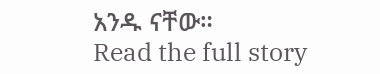አንዱ ናቸው።
Read the full story